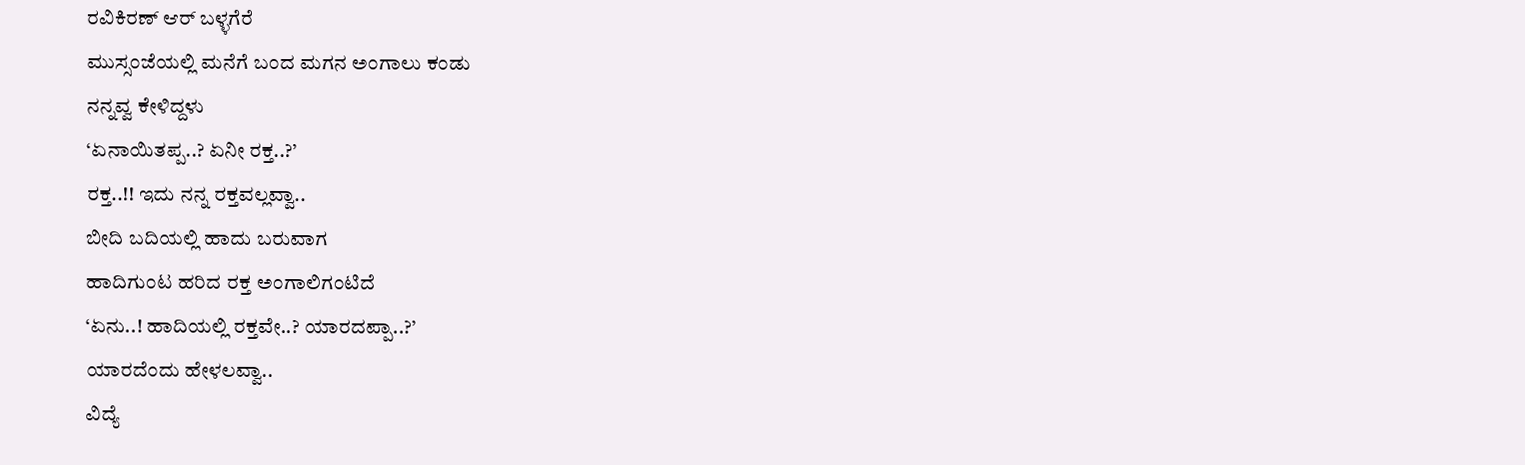ರವಿಕಿರಣ್ ಆರ್ ಬಳ್ಳಗೆರೆ
ಮುಸ್ಸಂಜೆಯಲ್ಲಿ ಮನೆಗೆ ಬಂದ ಮಗನ ಅಂಗಾಲು ಕಂಡು
ನನ್ನವ್ವ ಕೇಳಿದ್ದಳು
‘ಏನಾಯಿತಪ್ಪ..? ಏನೀ ರಕ್ತ..?’
ರಕ್ತ..!! ಇದು ನನ್ನ ರಕ್ತವಲ್ಲವ್ವಾ..
ಬೀದಿ ಬದಿಯಲ್ಲಿ ಹಾದು ಬರುವಾಗ
ಹಾದಿಗುಂಟ ಹರಿದ ರಕ್ತ ಅಂಗಾಲಿಗಂಟಿದೆ
‘ಏನು..! ಹಾದಿಯಲ್ಲಿ ರಕ್ತವೇ..? ಯಾರದಪ್ಪಾ..?’
ಯಾರದೆಂದು ಹೇಳಲವ್ವಾ..
ವಿದ್ಯೆ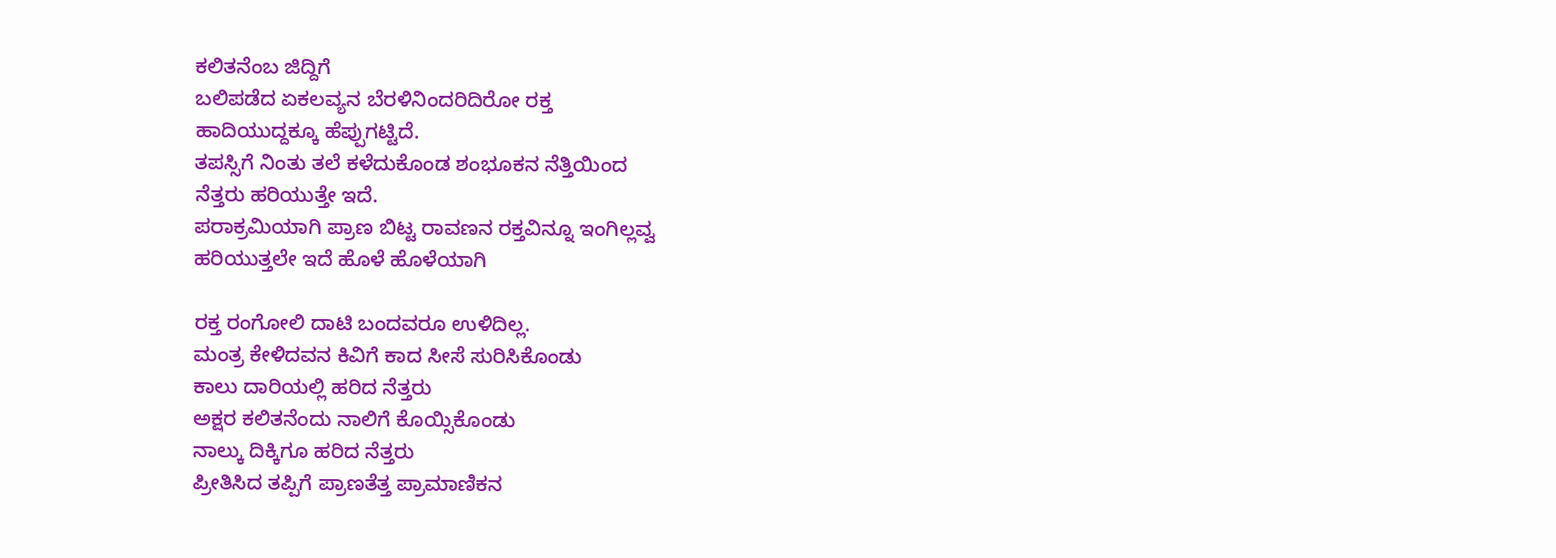ಕಲಿತನೆಂಬ ಜಿದ್ದಿಗೆ
ಬಲಿಪಡೆದ ಏಕಲವ್ಯನ ಬೆರಳಿನಿಂದರಿದಿರೋ ರಕ್ತ
ಹಾದಿಯುದ್ದಕ್ಕೂ ಹೆಪ್ಪುಗಟ್ಟಿದೆ.
ತಪಸ್ಸಿಗೆ ನಿಂತು ತಲೆ ಕಳೆದುಕೊಂಡ ಶಂಭೂಕನ ನೆತ್ತಿಯಿಂದ
ನೆತ್ತರು ಹರಿಯುತ್ತೇ ಇದೆ.
ಪರಾಕ್ರಮಿಯಾಗಿ ಪ್ರಾಣ ಬಿಟ್ಟ ರಾವಣನ ರಕ್ತವಿನ್ನೂ ಇಂಗಿಲ್ಲವ್ವ
ಹರಿಯುತ್ತಲೇ ಇದೆ ಹೊಳೆ ಹೊಳೆಯಾಗಿ

ರಕ್ತ ರಂಗೋಲಿ ದಾಟಿ ಬಂದವರೂ ಉಳಿದಿಲ್ಲ.
ಮಂತ್ರ ಕೇಳಿದವನ ಕಿವಿಗೆ ಕಾದ ಸೀಸೆ ಸುರಿಸಿಕೊಂಡು
ಕಾಲು ದಾರಿಯಲ್ಲಿ ಹರಿದ ನೆತ್ತರು
ಅಕ್ಷರ ಕಲಿತನೆಂದು ನಾಲಿಗೆ ಕೊಯ್ಸಿಕೊಂಡು
ನಾಲ್ಕು ದಿಕ್ಕಿಗೂ ಹರಿದ ನೆತ್ತರು
ಪ್ರೀತಿಸಿದ ತಪ್ಪಿಗೆ ಪ್ರಾಣತೆತ್ತ ಪ್ರಾಮಾಣಿಕನ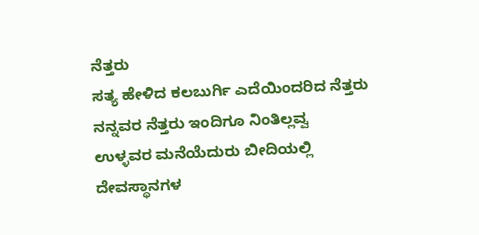ನೆತ್ತರು
ಸತ್ಯ ಹೇಳಿದ ಕಲಬುರ್ಗಿ ಎದೆಯಿಂದರಿದ ನೆತ್ತರು
ನನ್ನವರ ನೆತ್ತರು ಇಂದಿಗೂ ನಿಂತಿಲ್ಲವ್ವ
ಉಳ್ಳವರ ಮನೆಯೆದುರು ಬೀದಿಯಲ್ಲಿ
ದೇವಸ್ಥಾನಗಳ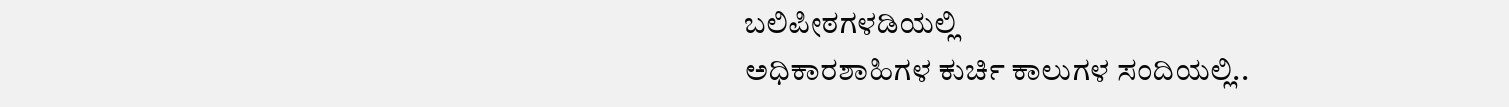ಬಲಿಪೀಠಗಳಡಿಯಲ್ಲಿ
ಅಧಿಕಾರಶಾಹಿಗಳ ಕುರ್ಚಿ ಕಾಲುಗಳ ಸಂದಿಯಲ್ಲಿ..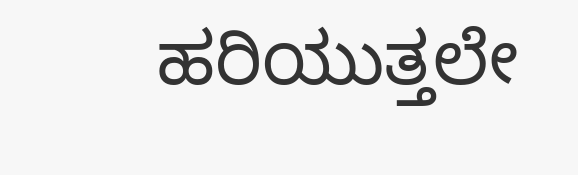ಹರಿಯುತ್ತಲೇ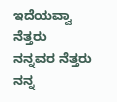ಇದೆಯವ್ವಾ ನೆತ್ತರು
ನನ್ನವರ ನೆತ್ತರು
ನನ್ನ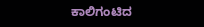ಕಾಲಿಗಂಟಿದ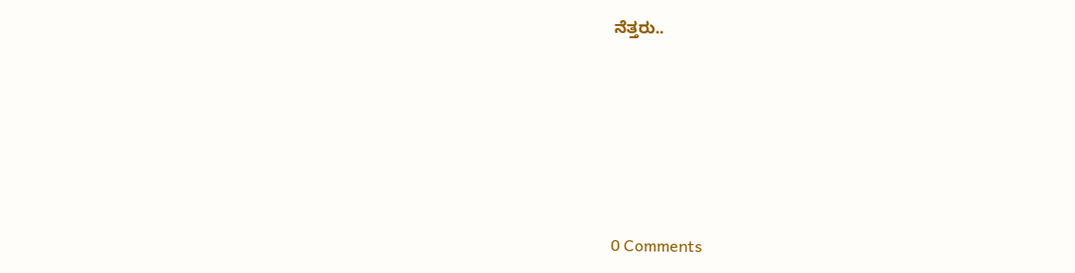ನೆತ್ತರು..






0 Comments